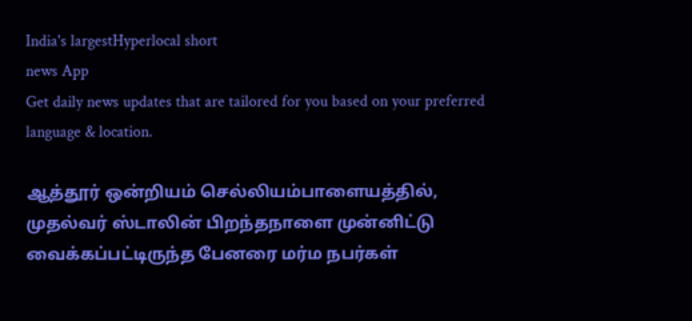India's largestHyperlocal short
news App
Get daily news updates that are tailored for you based on your preferred language & location.

ஆத்தூர் ஒன்றியம் செல்லியம்பாளையத்தில், முதல்வர் ஸ்டாலின் பிறந்தநாளை முன்னிட்டு வைக்கப்பட்டிருந்த பேனரை மர்ம நபர்கள்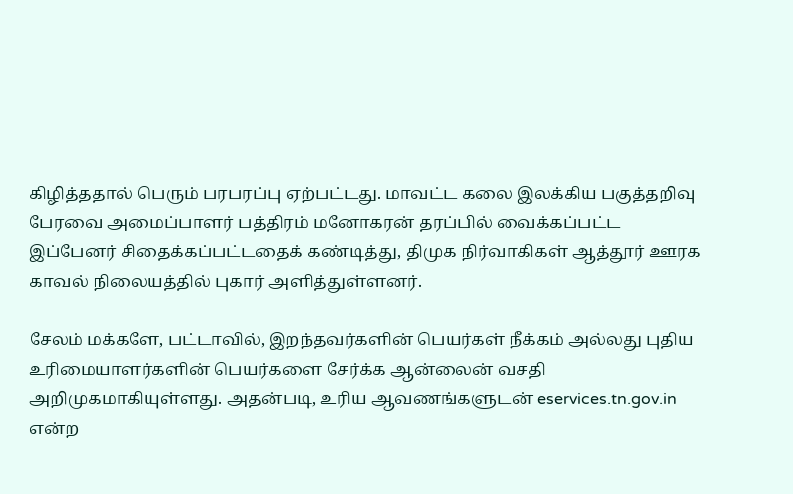கிழித்ததால் பெரும் பரபரப்பு ஏற்பட்டது. மாவட்ட கலை இலக்கிய பகுத்தறிவு பேரவை அமைப்பாளர் பத்திரம் மனோகரன் தரப்பில் வைக்கப்பட்ட இப்பேனர் சிதைக்கப்பட்டதைக் கண்டித்து, திமுக நிர்வாகிகள் ஆத்தூர் ஊரக காவல் நிலையத்தில் புகார் அளித்துள்ளனர்.

சேலம் மக்களே, பட்டாவில், இறந்தவர்களின் பெயர்கள் நீக்கம் அல்லது புதிய உரிமையாளர்களின் பெயர்களை சேர்க்க ஆன்லைன் வசதி அறிமுகமாகியுள்ளது. அதன்படி, உரிய ஆவணங்களுடன் eservices.tn.gov.in என்ற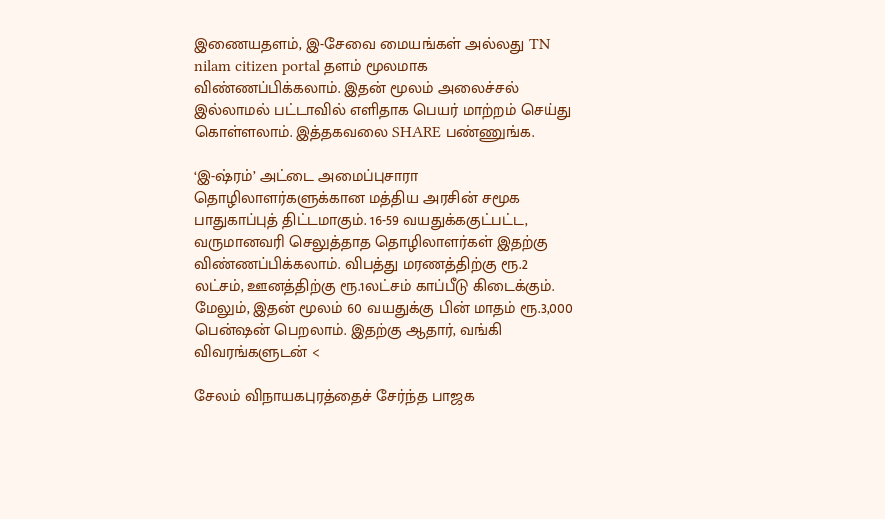இணையதளம், இ-சேவை மையங்கள் அல்லது TN nilam citizen portal தளம் மூலமாக விண்ணப்பிக்கலாம். இதன் மூலம் அலைச்சல் இல்லாமல் பட்டாவில் எளிதாக பெயர் மாற்றம் செய்து கொள்ளலாம். இத்தகவலை SHARE பண்ணுங்க.

‘இ-ஷ்ரம்’ அட்டை அமைப்புசாரா தொழிலாளர்களுக்கான மத்திய அரசின் சமூக பாதுகாப்புத் திட்டமாகும். 16-59 வயதுக்ககுட்பட்ட, வருமானவரி செலுத்தாத தொழிலாளர்கள் இதற்கு விண்ணப்பிக்கலாம். விபத்து மரணத்திற்கு ரூ.2 லட்சம், ஊனத்திற்கு ரூ.1லட்சம் காப்பீடு கிடைக்கும். மேலும், இதன் மூலம் 60 வயதுக்கு பின் மாதம் ரூ.3,000 பென்ஷன் பெறலாம். இதற்கு ஆதார், வங்கி விவரங்களுடன் <

சேலம் விநாயகபுரத்தைச் சேர்ந்த பாஜக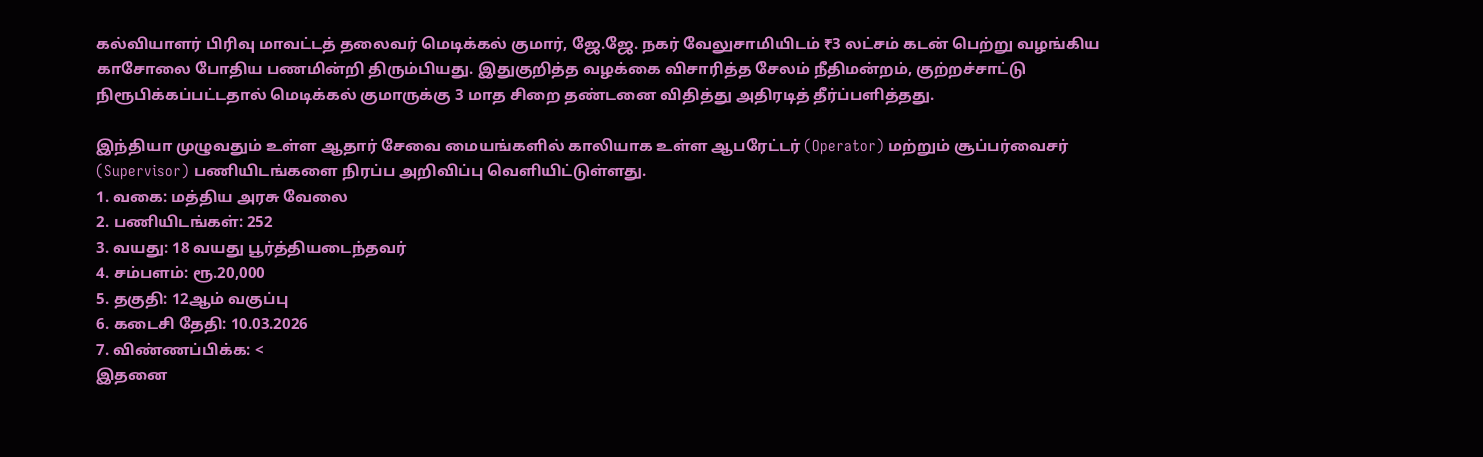கல்வியாளர் பிரிவு மாவட்டத் தலைவர் மெடிக்கல் குமார், ஜே.ஜே. நகர் வேலுசாமியிடம் ₹3 லட்சம் கடன் பெற்று வழங்கிய காசோலை போதிய பணமின்றி திரும்பியது. இதுகுறித்த வழக்கை விசாரித்த சேலம் நீதிமன்றம், குற்றச்சாட்டு நிரூபிக்கப்பட்டதால் மெடிக்கல் குமாருக்கு 3 மாத சிறை தண்டனை விதித்து அதிரடித் தீர்ப்பளித்தது.

இந்தியா முழுவதும் உள்ள ஆதார் சேவை மையங்களில் காலியாக உள்ள ஆபரேட்டர் (Operator) மற்றும் சூப்பர்வைசர் (Supervisor) பணியிடங்களை நிரப்ப அறிவிப்பு வெளியிட்டுள்ளது.
1. வகை: மத்திய அரசு வேலை
2. பணியிடங்கள்: 252
3. வயது: 18 வயது பூர்த்தியடைந்தவர்
4. சம்பளம்: ரூ.20,000
5. தகுதி: 12ஆம் வகுப்பு
6. கடைசி தேதி: 10.03.2026
7. விண்ணப்பிக்க: <
இதனை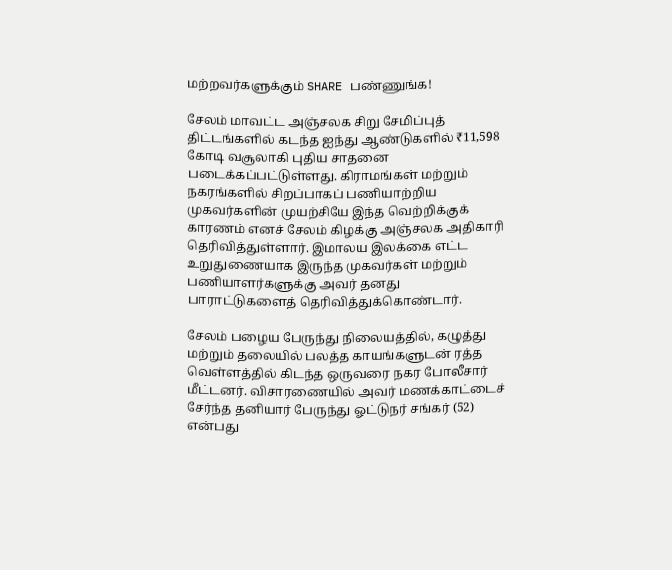மற்றவர்களுக்கும் SHARE பண்ணுங்க!

சேலம் மாவட்ட அஞ்சலக சிறு சேமிப்புத் திட்டங்களில் கடந்த ஐந்து ஆண்டுகளில் ₹11,598 கோடி வசூலாகி புதிய சாதனை படைக்கப்பட்டுள்ளது. கிராமங்கள் மற்றும் நகரங்களில் சிறப்பாகப் பணியாற்றிய முகவர்களின் முயற்சியே இந்த வெற்றிக்குக் காரணம் எனச் சேலம் கிழக்கு அஞ்சலக அதிகாரி தெரிவித்துள்ளார். இமாலய இலக்கை எட்ட உறுதுணையாக இருந்த முகவர்கள் மற்றும் பணியாளர்களுக்கு அவர் தனது பாராட்டுகளைத் தெரிவித்துக்கொண்டார்.

சேலம் பழைய பேருந்து நிலையத்தில், கழுத்து மற்றும் தலையில் பலத்த காயங்களுடன் ரத்த வெள்ளத்தில் கிடந்த ஒருவரை நகர போலீசார் மீட்டனர். விசாரணையில் அவர் மணக்காட்டைச் சேர்ந்த தனியார் பேருந்து ஓட்டுநர் சங்கர் (52) என்பது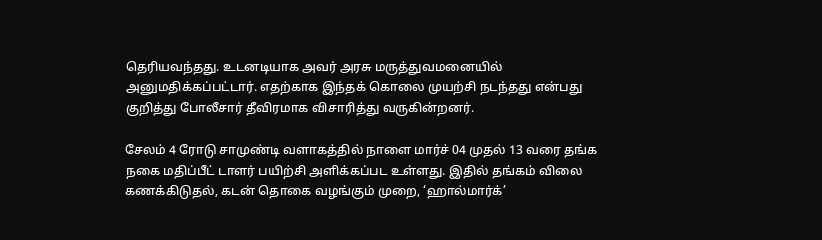தெரியவந்தது. உடனடியாக அவர் அரசு மருத்துவமனையில் அனுமதிக்கப்பட்டார். எதற்காக இந்தக் கொலை முயற்சி நடந்தது என்பது குறித்து போலீசார் தீவிரமாக விசாரித்து வருகின்றனர்.

சேலம் 4 ரோடு சாமுண்டி வளாகத்தில் நாளை மார்ச் 04 முதல் 13 வரை தங்க நகை மதிப்பீட் டாளர் பயிற்சி அளிக்கப்பட உள்ளது. இதில் தங்கம் விலை கணக்கிடுதல், கடன் தொகை வழங்கும் முறை, ‘ஹால்மார்க்’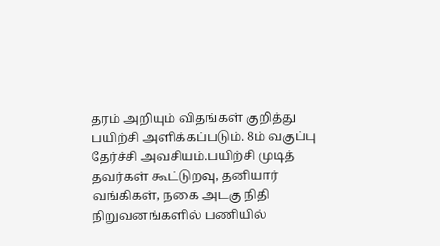தரம் அறியும் விதங்கள் குறித்து பயிற்சி அளிக்கப்படும். 8ம் வகுப்பு தேர்ச்சி அவசியம்.பயிற்சி முடித் தவர்கள் கூட்டுறவு, தனியார் வங்கிகள், நகை அடகு நிதி நிறுவனங்களில் பணியில்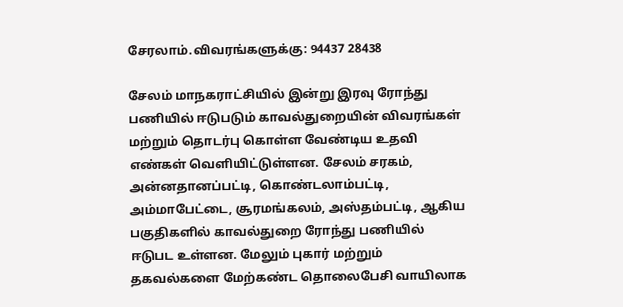சேரலாம்.விவரங்களுக்கு: 94437 28438

சேலம் மாநகராட்சியில் இன்று இரவு ரோந்து பணியில் ஈடுபடும் காவல்துறையின் விவரங்கள் மற்றும் தொடர்பு கொள்ள வேண்டிய உதவி எண்கள் வெளியிட்டுள்ளன. சேலம் சரகம், அன்னதானப்பட்டி, கொண்டலாம்பட்டி, அம்மாபேட்டை, சூரமங்கலம், அஸ்தம்பட்டி, ஆகிய பகுதிகளில் காவல்துறை ரோந்து பணியில் ஈடுபட உள்ளன. மேலும் புகார் மற்றும் தகவல்களை மேற்கண்ட தொலைபேசி வாயிலாக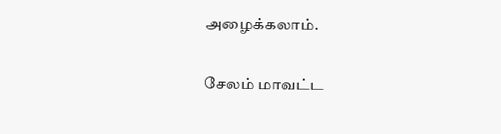அழைக்கலாம்.

சேலம் மாவட்ட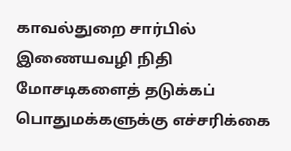காவல்துறை சார்பில் இணையவழி நிதி மோசடிகளைத் தடுக்கப் பொதுமக்களுக்கு எச்சரிக்கை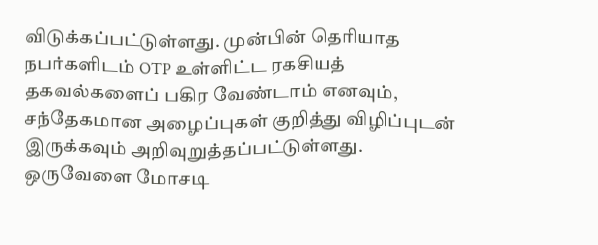விடுக்கப்பட்டுள்ளது. முன்பின் தெரியாத நபர்களிடம் OTP உள்ளிட்ட ரகசியத் தகவல்களைப் பகிர வேண்டாம் எனவும், சந்தேகமான அழைப்புகள் குறித்து விழிப்புடன் இருக்கவும் அறிவுறுத்தப்பட்டுள்ளது. ஒருவேளை மோசடி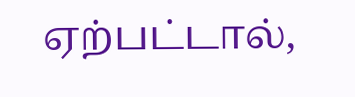ஏற்பட்டால்,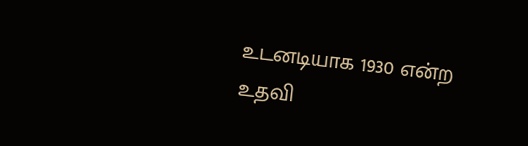உடனடியாக 1930 என்ற உதவி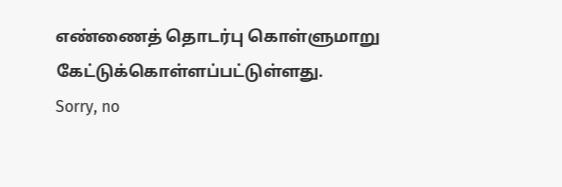எண்ணைத் தொடர்பு கொள்ளுமாறு கேட்டுக்கொள்ளப்பட்டுள்ளது.
Sorry, no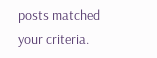posts matched your criteria.